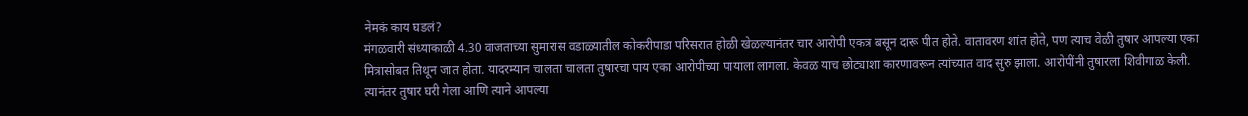नेमकं काय घडलं?
मंगळवारी संध्याकाळी 4.30 वाजताच्या सुमारास वडाळ्यातील कोकरीपाडा परिसरात होळी खेळल्यानंतर चार आरोपी एकत्र बसून दारू पीत होते. वातावरण शांत होते, पण त्याच वेळी तुषार आपल्या एका मित्रासोबत तिथून जात होता. यादरम्यान चालता चालता तुषारचा पाय एका आरोपीच्या पायाला लागला. केवळ याच छोट्याशा कारणावरून त्यांच्यात वाद सुरु झाला. आरोपींनी तुषारला शिवीगाळ केली. त्यानंतर तुषार घरी गेला आणि त्याने आपल्या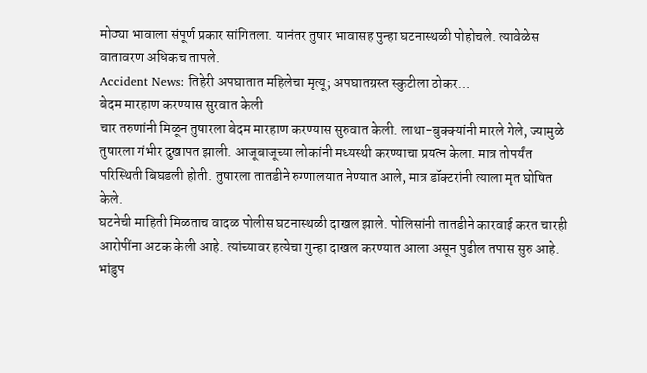मोठ्या भावाला संपूर्ण प्रकार सांगितला. यानंतर तुषार भावासह पुन्हा घटनास्थळी पोहोचले. त्यावेळेस वातावरण अधिकच तापले.
Accident News: तिहेरी अपघातात महिलेचा मृत्यू; अपघातग्रस्त स्कुटीला ठोकर…
बेदम मारहाण करण्यास सुरवात केली
चार तरुणांनी मिळून तुषारला बेदम मारहाण करण्यास सुरुवात केली. लाथा-बुक्क्यांनी मारले गेले, ज्यामुळे तुषारला गंभीर दुखापत झाली. आजूबाजूच्या लोकांनी मध्यस्थी करण्याचा प्रयत्न केला. मात्र तोपर्यंत परिस्थिती बिघडली होती. तुषारला तातडीने रुग्णालयात नेण्यात आले, मात्र डॉक्टरांनी त्याला मृत घोषित केले.
घटनेची माहिती मिळताच वादळ पोलीस घटनास्थळी दाखल झाले. पोलिसांनी तातडीने कारवाई करत चारही आरोपींना अटक केली आहे. त्यांच्यावर हत्येचा गुन्हा दाखल करण्यात आला असून पुढील तपास सुरु आहे.
भांडुप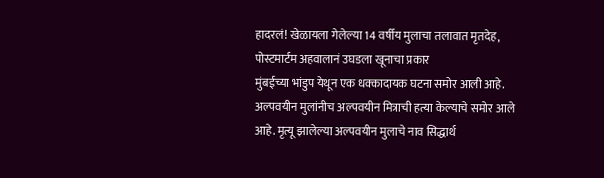हादरलं! खेळायला गेलेल्या 14 वर्षीय मुलाचा तलावात मृतदेह, पोस्टमार्टम अहवालानं उघडला खूनाचा प्रकार
मुंबईच्या भांडुप येथून एक धक्कादायक घटना समोर आली आहे. अल्पवयीन मुलांनीच अल्पवयीन मित्राची हत्या केल्याचे समोर आले आहे. मृत्यू झालेल्या अल्पवयीन मुलाचे नाव सिद्धार्थ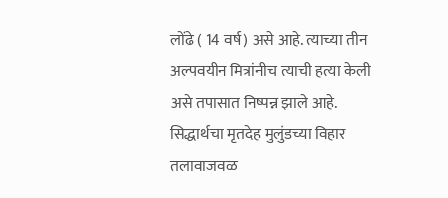लोंढे ( 14 वर्ष) असे आहे. त्याच्या तीन अल्पवयीन मित्रांनीच त्याची हत्या केली असे तपासात निष्पन्न झाले आहे. सिद्धार्थचा मृतदेह मुलुंडच्या विहार तलावाजवळ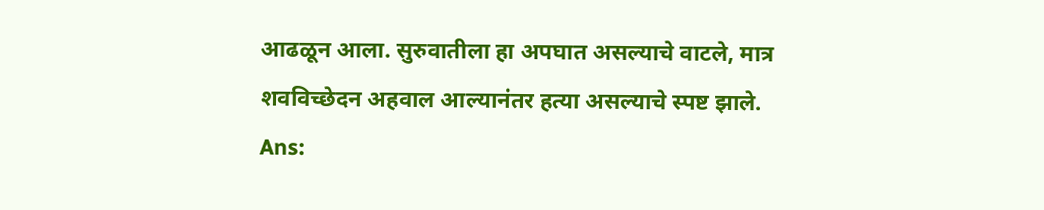आढळून आला. सुरुवातीला हा अपघात असल्याचे वाटले, मात्र शवविच्छेदन अहवाल आल्यानंतर हत्या असल्याचे स्पष्ट झाले.
Ans: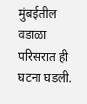मुंबईतील वडाळा परिसरात ही घटना घडली.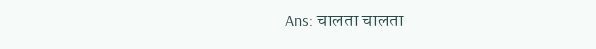Ans: चालता चालता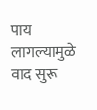पाय लागल्यामुळे वाद सुरू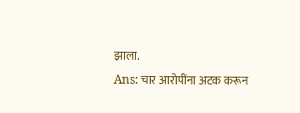झाला.
Ans: चार आरोपींना अटक करून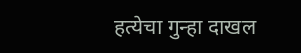हत्येचा गुन्हा दाखल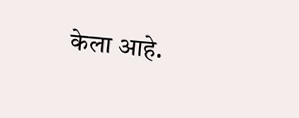केला आहे.